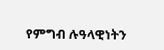የምግብ ሉዓላዊነትን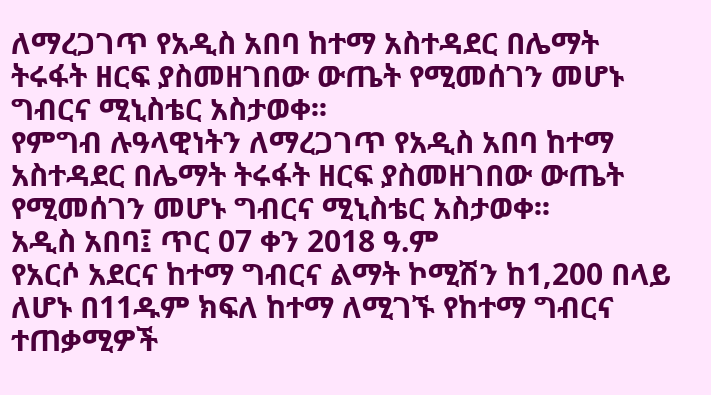ለማረጋገጥ የአዲስ አበባ ከተማ አስተዳደር በሌማት ትሩፋት ዘርፍ ያስመዘገበው ውጤት የሚመሰገን መሆኑ ግብርና ሚኒስቴር አስታወቀ፡፡
የምግብ ሉዓላዊነትን ለማረጋገጥ የአዲስ አበባ ከተማ አስተዳደር በሌማት ትሩፋት ዘርፍ ያስመዘገበው ውጤት የሚመሰገን መሆኑ ግብርና ሚኒስቴር አስታወቀ፡፡
አዲስ አበባ፤ ጥር 07 ቀን 2018 ዓ.ም
የአርሶ አደርና ከተማ ግብርና ልማት ኮሚሽን ከ1,200 በላይ ለሆኑ በ11ዱም ክፍለ ከተማ ለሚገኙ የከተማ ግብርና ተጠቃሚዎች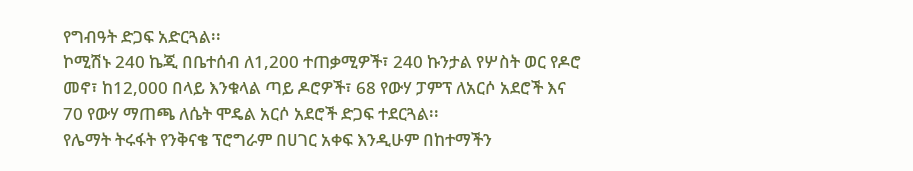የግብዓት ድጋፍ አድርጓል፡፡
ኮሚሽኑ 240 ኬጂ በቤተሰብ ለ1,200 ተጠቃሚዎች፣ 240 ኩንታል የሦስት ወር የዶሮ መኖ፣ ከ12,000 በላይ እንቁላል ጣይ ዶሮዎች፣ 68 የውሃ ፓምፕ ለአርሶ አደሮች እና 70 የውሃ ማጠጫ ለሴት ሞዴል አርሶ አደሮች ድጋፍ ተደርጓል፡፡
የሌማት ትሩፋት የንቅናቄ ፕሮግራም በሀገር አቀፍ እንዲሁም በከተማችን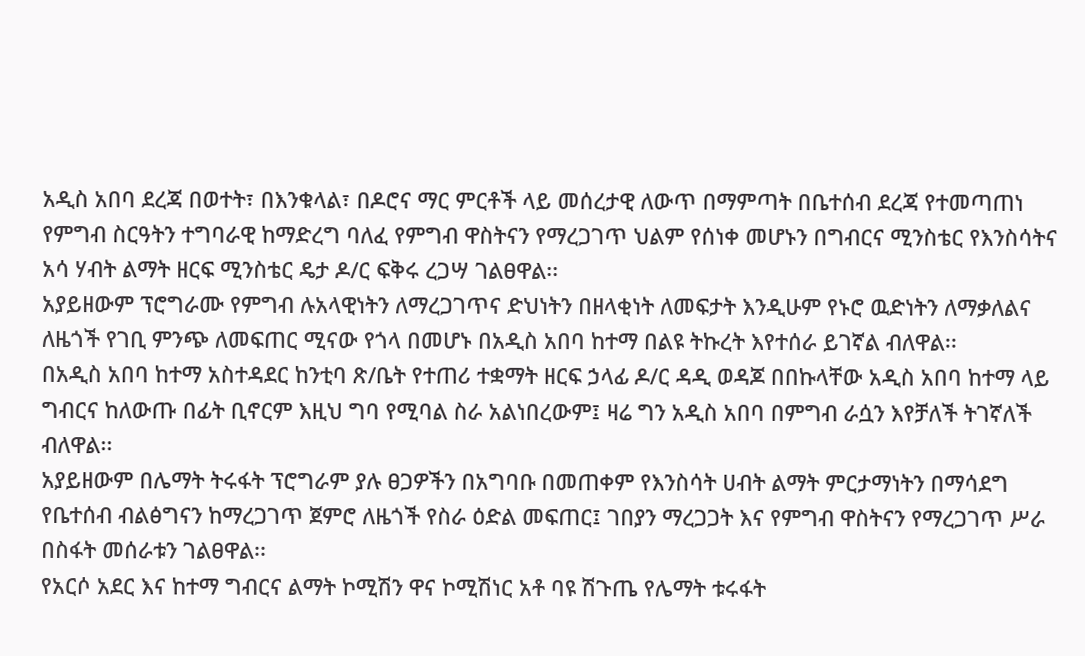አዲስ አበባ ደረጃ በወተት፣ በእንቁላል፣ በዶሮና ማር ምርቶች ላይ መሰረታዊ ለውጥ በማምጣት በቤተሰብ ደረጃ የተመጣጠነ የምግብ ስርዓትን ተግባራዊ ከማድረግ ባለፈ የምግብ ዋስትናን የማረጋገጥ ህልም የሰነቀ መሆኑን በግብርና ሚንስቴር የእንስሳትና አሳ ሃብት ልማት ዘርፍ ሚንስቴር ዴታ ዶ/ር ፍቅሩ ረጋሣ ገልፀዋል፡፡
አያይዘውም ፕሮግራሙ የምግብ ሉአላዊነትን ለማረጋገጥና ድህነትን በዘላቂነት ለመፍታት እንዲሁም የኑሮ ዉድነትን ለማቃለልና ለዜጎች የገቢ ምንጭ ለመፍጠር ሚናው የጎላ በመሆኑ በአዲስ አበባ ከተማ በልዩ ትኩረት እየተሰራ ይገኛል ብለዋል፡፡
በአዲስ አበባ ከተማ አስተዳደር ከንቲባ ጽ/ቤት የተጠሪ ተቋማት ዘርፍ ኃላፊ ዶ/ር ዳዲ ወዳጆ በበኩላቸው አዲስ አበባ ከተማ ላይ ግብርና ከለውጡ በፊት ቢኖርም እዚህ ግባ የሚባል ስራ አልነበረውም፤ ዛሬ ግን አዲስ አበባ በምግብ ራሷን እየቻለች ትገኛለች ብለዋል፡፡
አያይዘውም በሌማት ትሩፋት ፕሮግራም ያሉ ፀጋዎችን በአግባቡ በመጠቀም የእንስሳት ሀብት ልማት ምርታማነትን በማሳደግ የቤተሰብ ብልፅግናን ከማረጋገጥ ጀምሮ ለዜጎች የስራ ዕድል መፍጠር፤ ገበያን ማረጋጋት እና የምግብ ዋስትናን የማረጋገጥ ሥራ በስፋት መሰራቱን ገልፀዋል፡፡
የአርሶ አደር እና ከተማ ግብርና ልማት ኮሚሽን ዋና ኮሚሽነር አቶ ባዩ ሽጉጤ የሌማት ቱሩፋት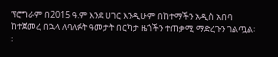ፕሮግራም በ2015 ዓ.ም እንደ ሀገር እንዲሁም በከተማችን አዲስ አበባ ከተጀመረ በኋላ ለባለፉት ዓመታት በርካታ ዜጎችን ተጠቃሚ ማድረጉን ገልጧል፡፡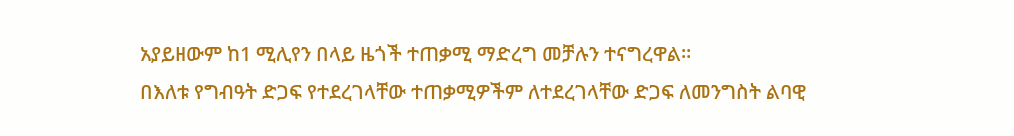አያይዘውም ከ1 ሚሊየን በላይ ዜጎች ተጠቃሚ ማድረግ መቻሉን ተናግረዋል፡፡
በእለቱ የግብዓት ድጋፍ የተደረገላቸው ተጠቃሚዎችም ለተደረገላቸው ድጋፍ ለመንግስት ልባዊ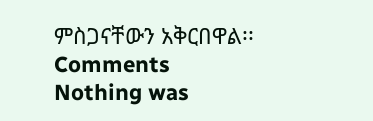ምስጋናቸውን አቅርበዋል፡፡
Comments
Nothing was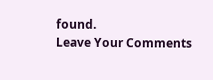found.
Leave Your Comments